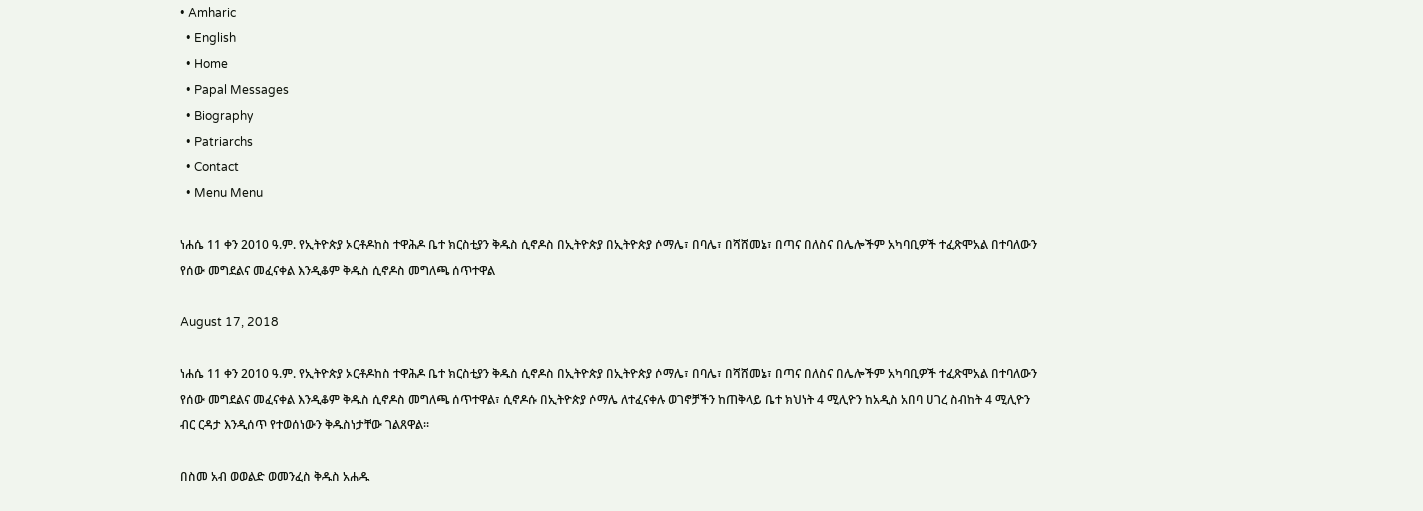• Amharic
  • English
  • Home
  • Papal Messages
  • Biography
  • Patriarchs
  • Contact
  • Menu Menu

ነሐሴ 11 ቀን 2010 ዓ.ም. የኢትዮጵያ ኦርቶዶከስ ተዋሕዶ ቤተ ክርስቲያን ቅዱስ ሲኖዶስ በኢትዮጵያ በኢትዮጵያ ሶማሌ፣ በባሌ፣ በሻሸመኔ፣ በጣና በለስና በሌሎችም አካባቢዎች ተፈጽሞአል በተባለውን የሰው መግደልና መፈናቀል እንዲቆም ቅዱስ ሲኖዶስ መግለጫ ሰጥተዋል

August 17, 2018

ነሐሴ 11 ቀን 2010 ዓ.ም. የኢትዮጵያ ኦርቶዶከስ ተዋሕዶ ቤተ ክርስቲያን ቅዱስ ሲኖዶስ በኢትዮጵያ በኢትዮጵያ ሶማሌ፣ በባሌ፣ በሻሸመኔ፣ በጣና በለስና በሌሎችም አካባቢዎች ተፈጽሞአል በተባለውን የሰው መግደልና መፈናቀል እንዲቆም ቅዱስ ሲኖዶስ መግለጫ ሰጥተዋል፣ ሲኖዶሱ በኢትዮጵያ ሶማሌ ለተፈናቀሉ ወገኖቻችን ከጠቅላይ ቤተ ክህነት 4 ሚሊዮን ከአዲስ አበባ ሀገረ ስብከት 4 ሚሊዮን ብር ርዳታ እንዲሰጥ የተወሰነውን ቅዱስነታቸው ገልጸዋል፡፡

በስመ አብ ወወልድ ወመንፈስ ቅዱስ አሐዱ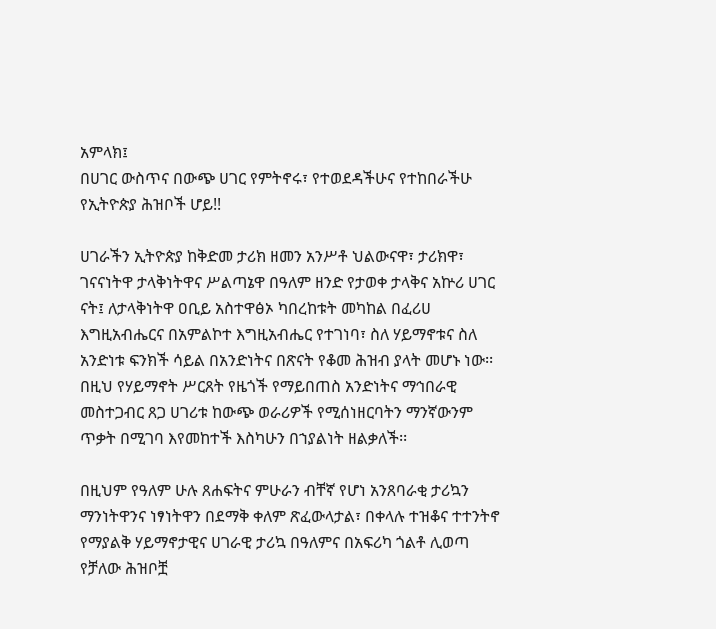አምላክ፤
በሀገር ውስጥና በውጭ ሀገር የምትኖሩ፣ የተወደዳችሁና የተከበራችሁ የኢትዮጵያ ሕዝቦች ሆይ!!

ሀገራችን ኢትዮጵያ ከቅድመ ታሪክ ዘመን አንሥቶ ህልውናዋ፣ ታሪክዋ፣ ገናናነትዋ ታላቅነትዋና ሥልጣኔዋ በዓለም ዘንድ የታወቀ ታላቅና አኵሪ ሀገር ናት፤ ለታላቅነትዋ ዐቢይ አስተዋፅኦ ካበረከቱት መካከል በፈሪሀ እግዚአብሔርና በአምልኮተ እግዚአብሔር የተገነባ፣ ስለ ሃይማኖቱና ስለ አንድነቱ ፍንክች ሳይል በአንድነትና በጽናት የቆመ ሕዝብ ያላት መሆኑ ነው፡፡ በዚህ የሃይማኖት ሥርጸት የዜጎች የማይበጠስ አንድነትና ማኅበራዊ መስተጋብር ጸጋ ሀገሪቱ ከውጭ ወራሪዎች የሚሰነዘርባትን ማንኛውንም ጥቃት በሚገባ እየመከተች እስካሁን በኀያልነት ዘልቃለች፡፡

በዚህም የዓለም ሁሉ ጸሐፍትና ምሁራን ብቸኛ የሆነ አንጸባራቂ ታሪኳን ማንነትዋንና ነፃነትዋን በደማቅ ቀለም ጽፈውላታል፣ በቀላሉ ተዝቆና ተተንትኖ የማያልቅ ሃይማኖታዊና ሀገራዊ ታሪኳ በዓለምና በአፍሪካ ጎልቶ ሊወጣ የቻለው ሕዝቦቿ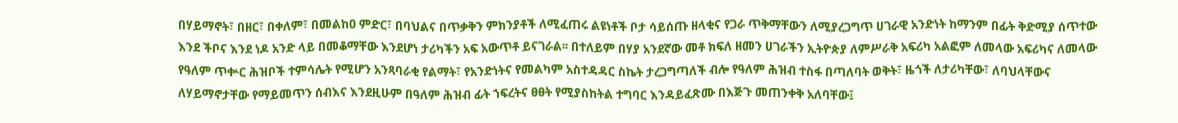በሃይማኖት፣ በዘር፣ በቀለም፣ በመልከዐ ምድር፣ በባህልና በጥቃቅን ምክንያቶች ለሚፈጠሩ ልዩነቶች ቦታ ሳይሰጡ ዘላቂና የጋራ ጥቅማቸውን ለሚያረጋግጥ ሀገራዊ አንድነት ከማንም በፊት ቅድሚያ ሰጥተው እንደ ችቦና እንደ ነዶ አንድ ላይ በመቆማቸው እንደሆነ ታሪካችን አፍ አውጥቶ ይናገራል፡፡ በተለይም በሃያ አንደኛው መቶ ክፍለ ዘመን ሀገራችን ኢትዮጵያ ለምሥራቅ አፍሪካ አልፎም ለመላው አፍሪካና ለመላው የዓለም ጥቍር ሕዝቦች ተምሳሌት የሚሆን አንጻባራቂ የልማት፣ የአንድነትና የመልካም አስተዳዳር ስኬት ታረጋግጣለች ብሎ የዓለም ሕዝብ ተስፋ በጣለባት ወቅት፣ ዜጎች ለታሪካቸው፣ ለባህላቸውና ለሃይማኖታቸው የማይመጥን ሰብእና እንደዚሁም በዓለም ሕዝብ ፊት ኀፍረትና ፀፀት የሚያስከትል ተግባር እንዳይፈጽሙ በእጅጉ መጠንቀቅ አለባቸው፤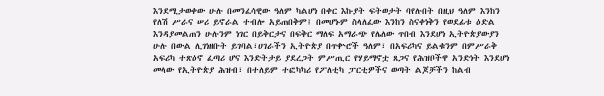እንደሚታወቀው ሁሉ በመንፈሳዊው ዓለም ካልሆነ በቀር እኩያት ፍትወታት ባየሉበት በዚህ ዓለም እንከን የለሽ ሥራና ሠሪ ይኖራል ተብሎ አይጠበቅም፤ በመሆኑም ስላለፈው እንከን ስናቀነቅን የወደፊቱ ዕድል እንዳያመልጠን ሁሉንም ነገር በይቅርታና በፍቅር ማለፍ አማራጭ የሌለው ጥበብ እንደሆነ ኢትዮጵያውያን ሁሉ በውል ሊገነዘቡት ይገባል፣ሀገራችን ኢትዮጵያ በጥቍሮች ዓለም፣ በአፍሪካና ይልቁንም በምሥራቅ አፍሪካ ተጽዕኖ ፈጣሪ ሆና እንድትታይ ያደረጋት ምሥጢር የሃይማኖቷ ጸጋና የሕዝቦችዋ አንድነት እንደሆነ መላው የኢትዮጵያ ሕዝብ፣ በተለይም ተፎካካሪ የፖለቲካ ፓርቲዎችና ወጣት ልጆቻችን ከልብ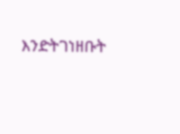እንድትገነዘቡት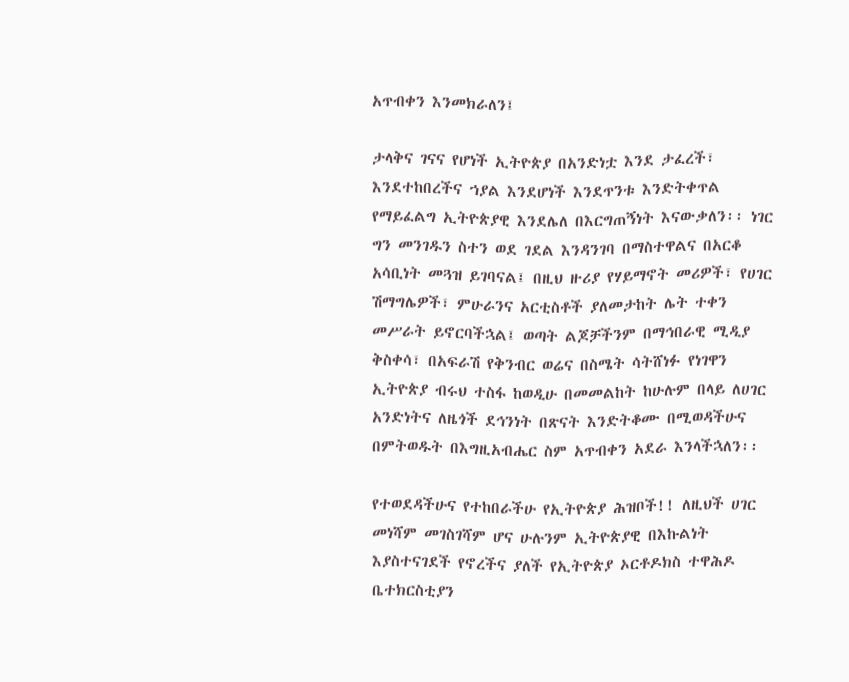አጥብቀን እንመክራለን፤

ታላቅና ገናና የሆነች ኢትዮጵያ በአንድነቷ እንደ ታፈረች፣ እንደተከበረችና ኀያል እንደሆነች እንደጥንቱ እንድትቀጥል የማይፈልግ ኢትዮጵያዊ እንደሌለ በእርግጠኝነት እናውቃለን፡፡ ነገር ግን መንገዱን ስተን ወደ ገደል እንዳንገባ በማስተዋልና በአርቆ አሳቢነት መጓዝ ይገባናል፤ በዚህ ዙሪያ የሃይማኖት መሪዎች፣ የሀገር ሽማግሌዎች፣ ምሁራንና አርቲስቶች ያለመታከት ሌት ተቀን መሥራት ይኖርባችኋል፤ ወጣት ልጆቻችንም በማኅበራዊ ሚዲያ ቅስቀሳ፣ በአፍራሽ የቅንብር ወሬና በስሜት ሳትሸነፉ የነገዋን ኢትዮጵያ ብሩህ ተስፋ ከወዲሁ በመመልከት ከሁሉም በላይ ለሀገር አንድነትና ለዜጎች ደኅንነት በጽናት እንድትቆሙ በሚወዳችሁና በምትወዱት በእግዚአብሔር ስም አጥብቀን አደራ እንላችኋለን፡፡

የተወደዳችሁና የተከበራችሁ የኢትዮጵያ ሕዝቦች!! ለዚህች ሀገር መነሻም መገስገሻም ሆና ሁሉንም ኢትዮጵያዊ በእኩልነት እያስተናገደች የኖረችና ያለች የኢትዮጵያ ኦርቶዶክስ ተዋሕዶ ቤተክርስቲያን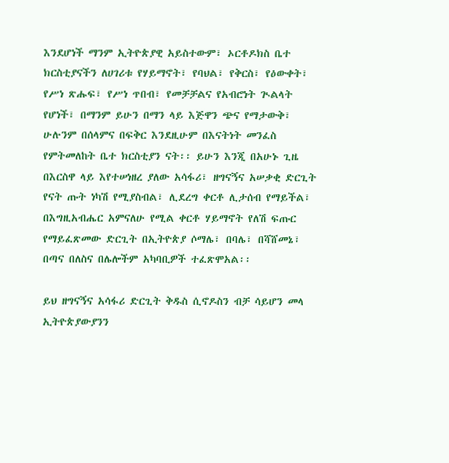እንደሆነች ማንም ኢትዮጵያዊ አይስተውም፣ ኦርቶዶክስ ቤተ ክርስቲያናችን ለሀገሪቱ የሃይማኖት፣ የባህል፣ የቅርስ፣ የዕውቀት፣ የሥነ ጽሑፍ፣ የሥነ ጥበብ፣ የመቻቻልና የአብሮነት ጒልላት የሆነች፣ በማንም ይሁን በማን ላይ እጅዋን ጭና የማታውቅ፣ ሁሉንም በሰላምና በፍቅር እንደዚሁም በእናትነት መንፈስ የምትመለከት ቤተ ክርስቲያን ናት፡፡ ይሁን እንጂ በአሁኑ ጊዜ በእርስዋ ላይ እየተሠነዘረ ያለው አሳፋሪ፣ ዘግናኝና አሠቃቂ ድርጊት የናት ጡት ነካሽ የሚያስብል፣ ሊደረግ ቀርቶ ሊታሰብ የማይችል፣ በእግዚአብሔር አምናለሁ የሚል ቀርቶ ሃይማኖት የለሽ ፍጡር የማይፈጽመው ድርጊት በኢትዮጵያ ሶማሌ፣ በባሌ፣ በሻሸመኔ፣ በጣና በለስና በሌሎችም አካባቢዎች ተፈጽሞአል፡፡

ይህ ዘግናኝና አሳፋሪ ድርጊት ቅዱስ ሲኖዶስን ብቻ ሳይሆን መላ ኢትዮጵያውያንን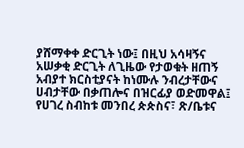ያሸማቀቀ ድርጊት ነው፤ በዚህ አሳዛኝና አሠቃቂ ድርጊት ለጊዜው የታወቁት ዘጠኝ አብያተ ክርስቲያናት ከነሙሉ ንብረታቸውና ሀብታቸው በቃጠሎና በዝርፊያ ወድመዋል፤ የሀገረ ስብከቱ መንበረ ጵጵስና፣ ጽ/ቤቱና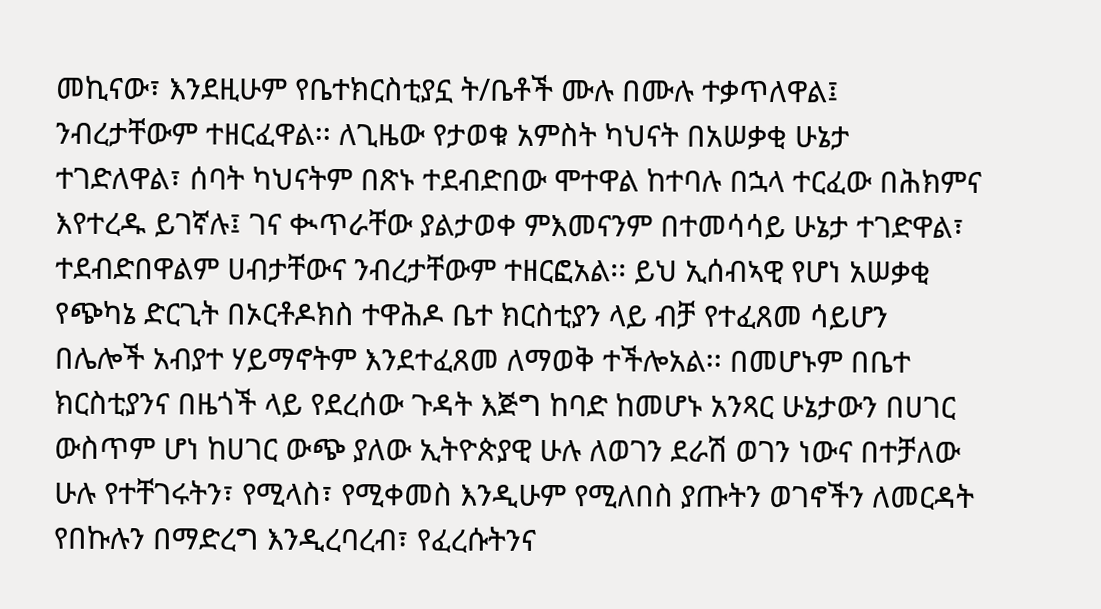መኪናው፣ እንደዚሁም የቤተክርስቲያኗ ት/ቤቶች ሙሉ በሙሉ ተቃጥለዋል፤ ንብረታቸውም ተዘርፈዋል፡፡ ለጊዜው የታወቁ አምስት ካህናት በአሠቃቂ ሁኔታ ተገድለዋል፣ ሰባት ካህናትም በጽኑ ተደብድበው ሞተዋል ከተባሉ በኋላ ተርፈው በሕክምና እየተረዱ ይገኛሉ፤ ገና ቊጥራቸው ያልታወቀ ምእመናንም በተመሳሳይ ሁኔታ ተገድዋል፣ ተደብድበዋልም ሀብታቸውና ንብረታቸውም ተዘርፎአል፡፡ ይህ ኢሰብኣዊ የሆነ አሠቃቂ የጭካኔ ድርጊት በኦርቶዶክስ ተዋሕዶ ቤተ ክርስቲያን ላይ ብቻ የተፈጸመ ሳይሆን በሌሎች አብያተ ሃይማኖትም እንደተፈጸመ ለማወቅ ተችሎአል፡፡ በመሆኑም በቤተ ክርስቲያንና በዜጎች ላይ የደረሰው ጉዳት እጅግ ከባድ ከመሆኑ አንጻር ሁኔታውን በሀገር ውስጥም ሆነ ከሀገር ውጭ ያለው ኢትዮጵያዊ ሁሉ ለወገን ደራሽ ወገን ነውና በተቻለው ሁሉ የተቸገሩትን፣ የሚላስ፣ የሚቀመስ እንዲሁም የሚለበስ ያጡትን ወገኖችን ለመርዳት የበኩሉን በማድረግ እንዲረባረብ፣ የፈረሱትንና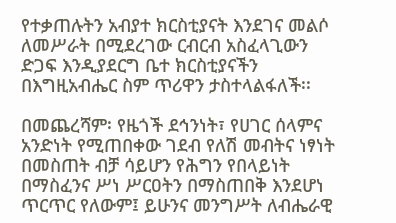የተቃጠሉትን አብያተ ክርስቲያናት እንደገና መልሶ ለመሥራት በሚደረገው ርብርብ አስፈላጊውን ድጋፍ እንዲያደርግ ቤተ ክርስቲያናችን በእግዚአብሔር ስም ጥሪዋን ታስተላልፋለች፡፡

በመጨረሻም፡ የዜጎች ደኅንነት፣ የሀገር ሰላምና አንድነት የሚጠበቀው ገደብ የለሽ መብትና ነፃነት በመስጠት ብቻ ሳይሆን የሕግን የበላይነት በማስፈንና ሥነ ሥርዐትን በማስጠበቅ እንደሆነ ጥርጥር የለውም፤ ይሁንና መንግሥት ለብሔራዊ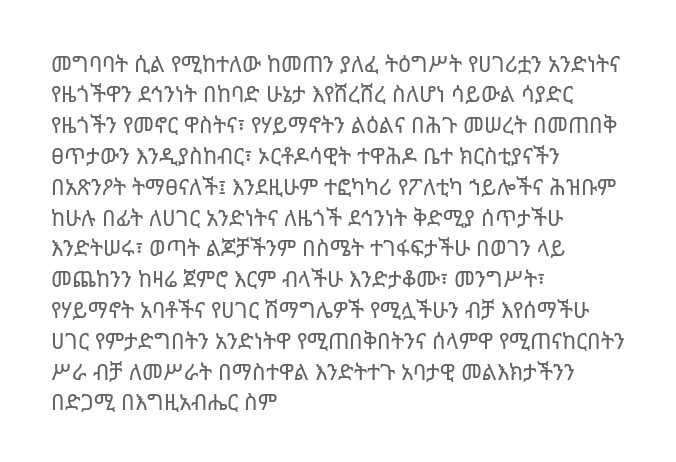መግባባት ሲል የሚከተለው ከመጠን ያለፈ ትዕግሥት የሀገሪቷን አንድነትና የዜጎችዋን ደኅንነት በከባድ ሁኔታ እየሸረሸረ ስለሆነ ሳይውል ሳያድር የዜጎችን የመኖር ዋስትና፣ የሃይማኖትን ልዕልና በሕጉ መሠረት በመጠበቅ ፀጥታውን እንዲያስከብር፣ ኦርቶዶሳዊት ተዋሕዶ ቤተ ክርስቲያናችን በአጽንዖት ትማፀናለች፤ እንደዚሁም ተፎካካሪ የፖለቲካ ኀይሎችና ሕዝቡም ከሁሉ በፊት ለሀገር አንድነትና ለዜጎች ደኅንነት ቅድሚያ ሰጥታችሁ እንድትሠሩ፣ ወጣት ልጆቻችንም በስሜት ተገፋፍታችሁ በወገን ላይ መጨከንን ከዛሬ ጀምሮ እርም ብላችሁ እንድታቆሙ፣ መንግሥት፣ የሃይማኖት አባቶችና የሀገር ሽማግሌዎች የሚሏችሁን ብቻ እየሰማችሁ ሀገር የምታድግበትን አንድነትዋ የሚጠበቅበትንና ሰላምዋ የሚጠናከርበትን ሥራ ብቻ ለመሥራት በማስተዋል እንድትተጉ አባታዊ መልእክታችንን በድጋሚ በእግዚአብሔር ስም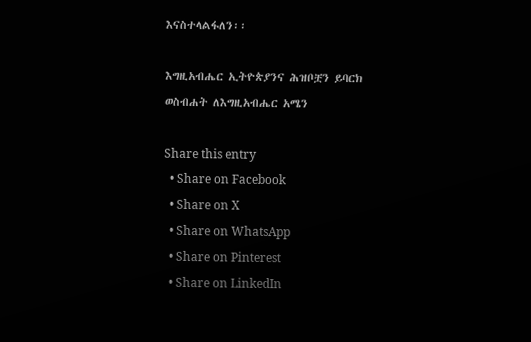እናስተላልፋለን፡፡

እግዚአብሔር ኢትዮጵያንና ሕዝቦቿን ይባርክ ወስብሐት ለእግዚአብሔር አሜን

Share this entry
  • Share on Facebook
  • Share on X
  • Share on WhatsApp
  • Share on Pinterest
  • Share on LinkedIn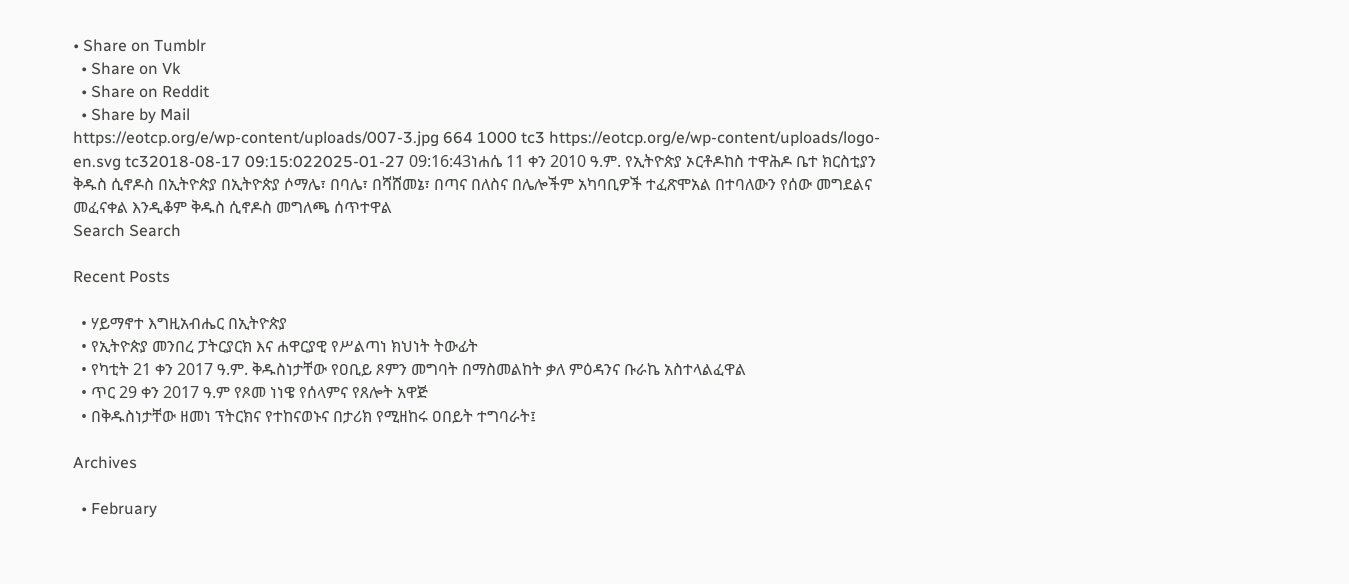• Share on Tumblr
  • Share on Vk
  • Share on Reddit
  • Share by Mail
https://eotcp.org/e/wp-content/uploads/007-3.jpg 664 1000 tc3 https://eotcp.org/e/wp-content/uploads/logo-en.svg tc32018-08-17 09:15:022025-01-27 09:16:43ነሐሴ 11 ቀን 2010 ዓ.ም. የኢትዮጵያ ኦርቶዶከስ ተዋሕዶ ቤተ ክርስቲያን ቅዱስ ሲኖዶስ በኢትዮጵያ በኢትዮጵያ ሶማሌ፣ በባሌ፣ በሻሸመኔ፣ በጣና በለስና በሌሎችም አካባቢዎች ተፈጽሞአል በተባለውን የሰው መግደልና መፈናቀል እንዲቆም ቅዱስ ሲኖዶስ መግለጫ ሰጥተዋል
Search Search

Recent Posts

  • ሃይማኖተ እግዚአብሔር በኢትዮጵያ
  • የኢትዮጵያ መንበረ ፓትርያርክ እና ሐዋርያዊ የሥልጣነ ክህነት ትውፊት
  • የካቲት 21 ቀን 2017 ዓ.ም. ቅዱስነታቸው የዐቢይ ጾምን መግባት በማስመልከት ቃለ ምዕዳንና ቡራኬ አስተላልፈዋል
  • ጥር 29 ቀን 2017 ዓ.ም የጾመ ነነዌ የሰላምና የጸሎት አዋጅ
  • በቅዱስነታቸው ዘመነ ፕትርክና የተከናወኑና በታሪክ የሚዘከሩ ዐበይት ተግባራት፤

Archives

  • February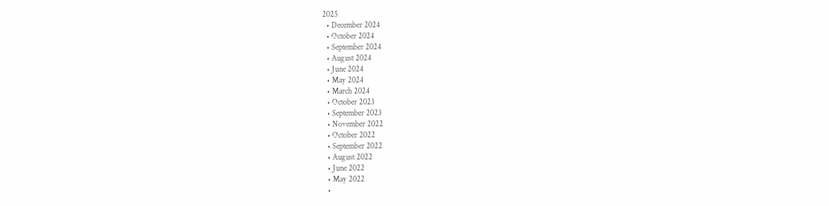2025
  • December 2024
  • October 2024
  • September 2024
  • August 2024
  • June 2024
  • May 2024
  • March 2024
  • October 2023
  • September 2023
  • November 2022
  • October 2022
  • September 2022
  • August 2022
  • June 2022
  • May 2022
  •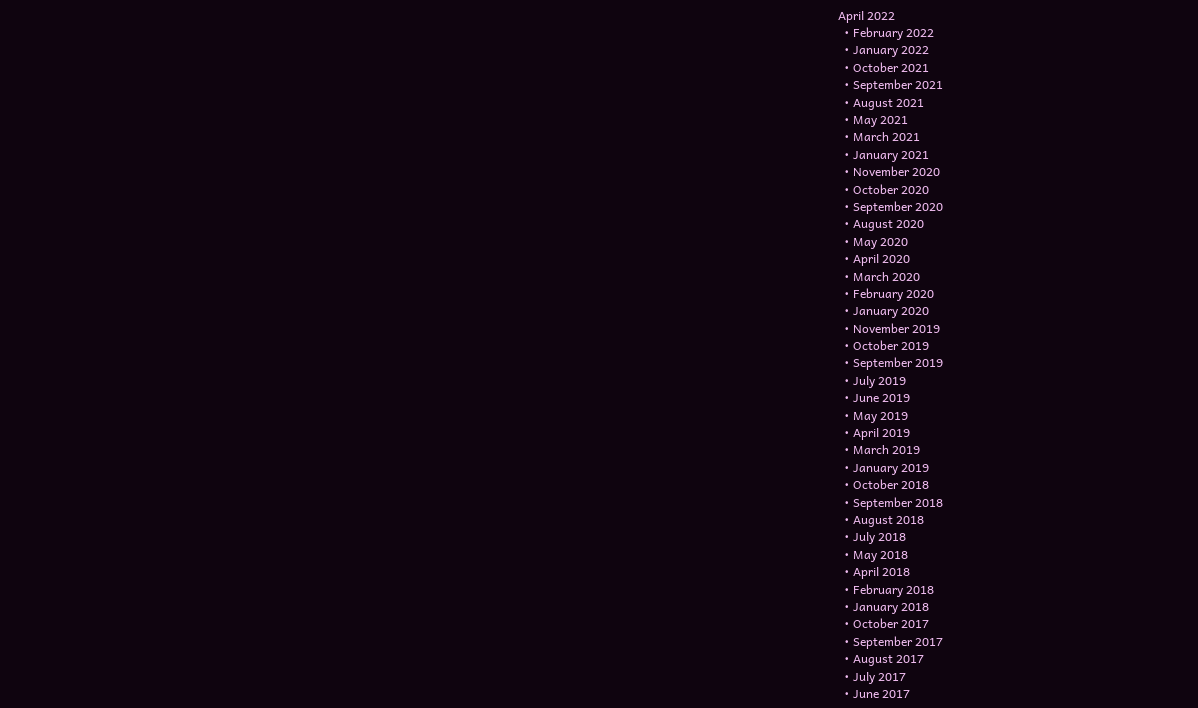April 2022
  • February 2022
  • January 2022
  • October 2021
  • September 2021
  • August 2021
  • May 2021
  • March 2021
  • January 2021
  • November 2020
  • October 2020
  • September 2020
  • August 2020
  • May 2020
  • April 2020
  • March 2020
  • February 2020
  • January 2020
  • November 2019
  • October 2019
  • September 2019
  • July 2019
  • June 2019
  • May 2019
  • April 2019
  • March 2019
  • January 2019
  • October 2018
  • September 2018
  • August 2018
  • July 2018
  • May 2018
  • April 2018
  • February 2018
  • January 2018
  • October 2017
  • September 2017
  • August 2017
  • July 2017
  • June 2017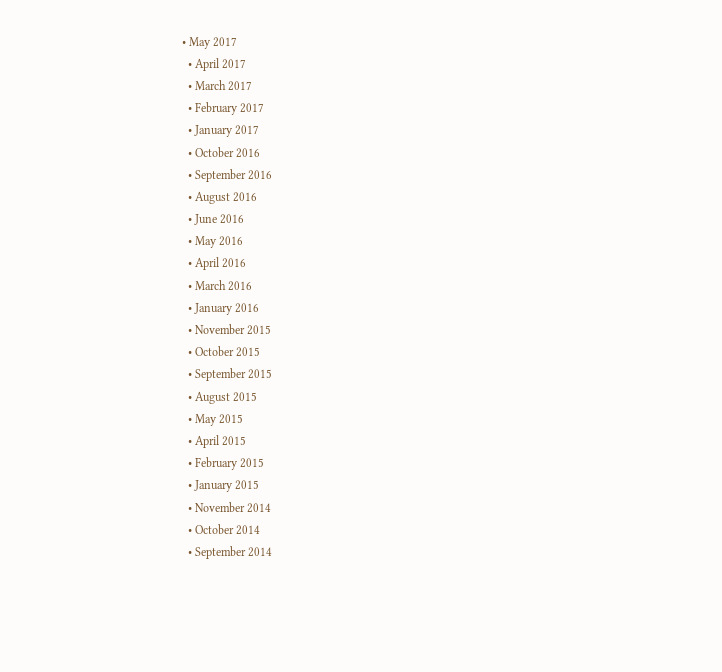• May 2017
  • April 2017
  • March 2017
  • February 2017
  • January 2017
  • October 2016
  • September 2016
  • August 2016
  • June 2016
  • May 2016
  • April 2016
  • March 2016
  • January 2016
  • November 2015
  • October 2015
  • September 2015
  • August 2015
  • May 2015
  • April 2015
  • February 2015
  • January 2015
  • November 2014
  • October 2014
  • September 2014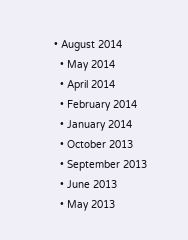• August 2014
  • May 2014
  • April 2014
  • February 2014
  • January 2014
  • October 2013
  • September 2013
  • June 2013
  • May 2013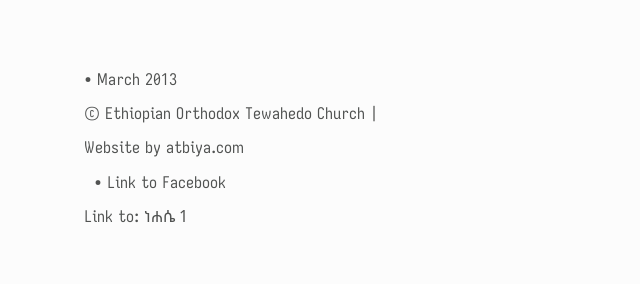• March 2013
© Ethiopian Orthodox Tewahedo Church | Website by atbiya.com
  • Link to Facebook
Link to: ነሐሴ 1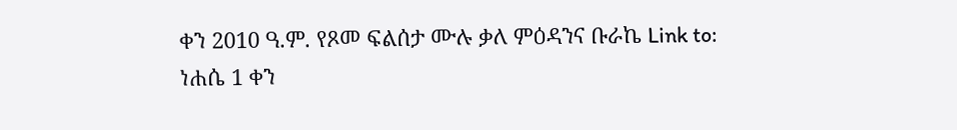ቀን 2010 ዓ.ም. የጾመ ፍልሰታ ሙሉ ቃለ ምዕዳንና ቡራኬ Link to: ነሐሴ 1 ቀን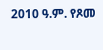2010 ዓ.ም. የጾመ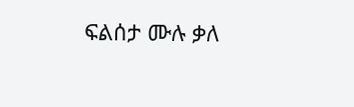ፍልሰታ ሙሉ ቃለ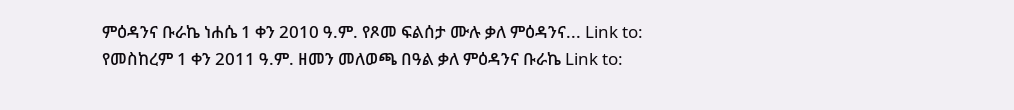ምዕዳንና ቡራኬ ነሐሴ 1 ቀን 2010 ዓ.ም. የጾመ ፍልሰታ ሙሉ ቃለ ምዕዳንና... Link to: የመስከረም 1 ቀን 2011 ዓ.ም. ዘመን መለወጫ በዓል ቃለ ምዕዳንና ቡራኬ Link to: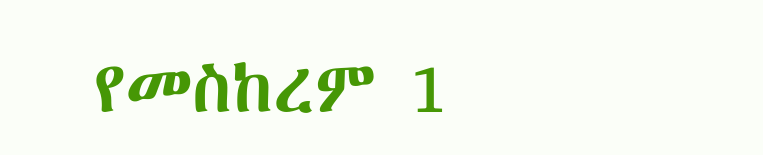የመስከረም 1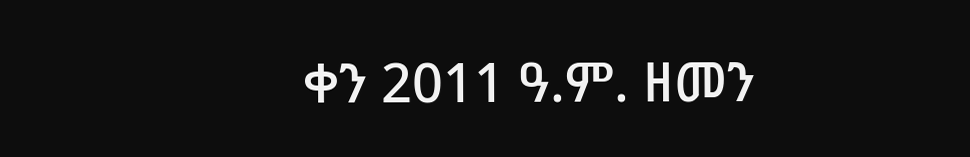ቀን 2011 ዓ.ም. ዘመን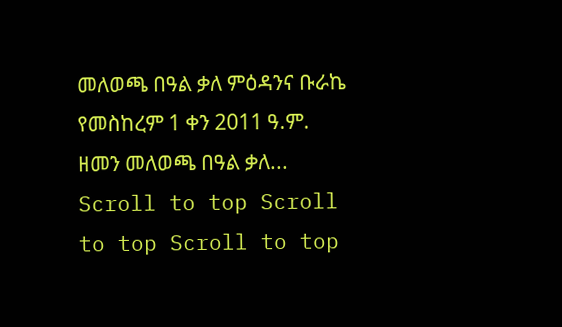መለወጫ በዓል ቃለ ምዕዳንና ቡራኬ የመስከረም 1 ቀን 2011 ዓ.ም. ዘመን መለወጫ በዓል ቃለ...
Scroll to top Scroll to top Scroll to top